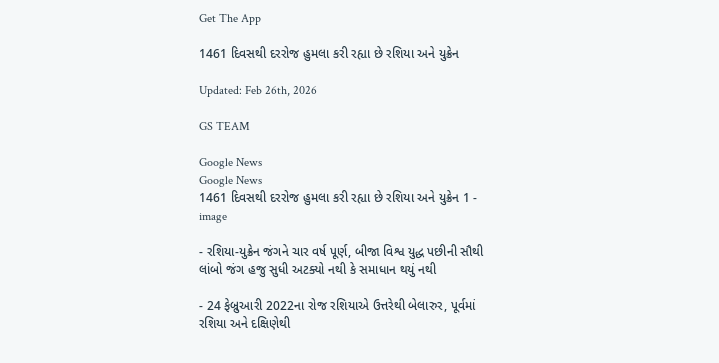Get The App

1461 દિવસથી દરરોજ હુમલા કરી રહ્યા છે રશિયા અને યુક્રેન

Updated: Feb 26th, 2026

GS TEAM

Google News
Google News
1461 દિવસથી દરરોજ હુમલા કરી રહ્યા છે રશિયા અને યુક્રેન 1 - image

- રશિયા-યુક્રેન જંગને ચાર વર્ષ પૂર્ણ, બીજા વિશ્વ યુદ્ધ પછીની સૌથી લાંબો જંગ હજુ સુધી અટક્યો નથી કે સમાધાન થયું નથી

- 24 ફેબ્રુઆરી 2022ના રોજ રશિયાએ ઉત્તરેથી બેલારુર, પૂર્વમાં રશિયા અને દક્ષિણેથી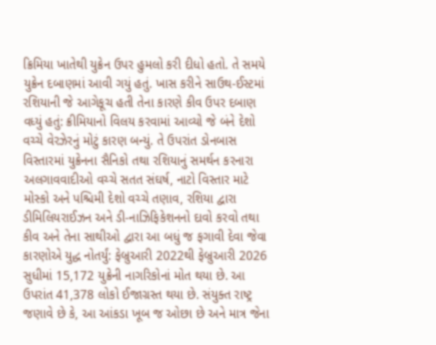ક્રિમિયા ખાતેથી યુક્રેન ઉપર હુમલો કરી દીધો હતો. તે સમયે યુક્રેન દબાણમાં આવી ગયું હતું. ખાસ કરીને સાઉથ-ઈસ્ટમાં રશિયાની જે આગેકૂચ હતી તેના કારણે કીવ ઉપર દબાણ વધ્યું હતું: ક્રીમિયાનો વિલય કરવામાં આવ્યો જે બંને દેશો વચ્ચે વેરઝેરનું મોટું કારણ બન્યું. તે ઉપરાંત ડોનબાસ વિસ્તારમાં યુક્રેનના સૈનિકો તથા રશિયાનું સમર્થન કરનારા અલગાવવાદીઓ વચ્ચે સતત સંઘર્ષ, નાટો વિસ્તાર માટે મોસ્કો અને પશ્ચિમી દેશો વચ્ચે તણાવ, રશિયા દ્વારા ડીમિલિયરાઈઝન અને ડી-નાઝિફિકેશનનો દાવો કરવો તથા કીવ અને તેના સાથીઓ દ્વારા આ બધું જ ફગાવી દેવા જેવા કારણોએ યુદ્ધ નોતર્યું: ફેબ્રુઆરી 2022થી ફેબ્રુઆરી 2026 સુધીમાં 15,172 યુક્રેની નાગરિકોનાં મોત થયા છે. આ ઉપરાંત 41,378 લોકો ઈજાગ્રસ્ત થયા છે. સંયુક્ત રાષ્ટ્ર જણાવે છે કે, આ આંકડા ખૂબ જ ઓછા છે અને માત્ર જેના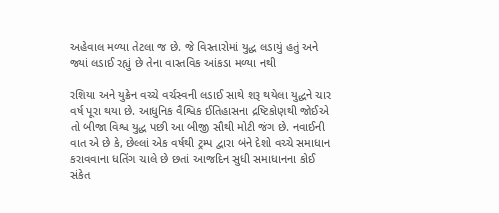અહેવાલ મળ્યા તેટલા જ છે. જે વિસ્તારોમાં યુદ્ધ લડાયું હતું અને જ્યાં લડાઈ રહ્યું છે તેના વાસ્તવિક આંકડા મળ્યા નથી

રશિયા અને યુક્રેન વચ્ચે વર્ચસ્વની લડાઈ સાથે શરૂ થયેલા યુદ્ધને ચાર વર્ષ પૂરા થયા છે. આધુનિક વૈશ્વિક ઈતિહાસના દ્રષ્ટિકોણથી જોઈએ તો બીજા વિશ્વ યુદ્ધ પછી આ બીજી સૌથી મોટી જંગ છે. નવાઈની વાત એ છે કે, છેલ્લાં એક વર્ષથી ટ્રમ્પ દ્વારા બંને દેશો વચ્ચે સમાધાન કરાવવાના ધતિંગ ચાલે છે છતાં આજદિન સુધી સમાધાનના કોઈ સંકેત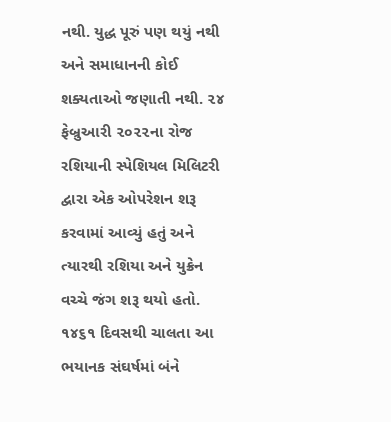નથી. યુદ્ધ પૂરું પણ થયું નથી અને સમાધાનની કોઈ શક્યતાઓ જણાતી નથી. ૨૪ ફેબ્રુઆરી ૨૦૨૨ના રોજ રશિયાની સ્પેશિયલ મિલિટરી દ્વારા એક ઓપરેશન શરૂ કરવામાં આવ્યું હતું અને ત્યારથી રશિયા અને યુક્રેન વચ્ચે જંગ શરૂ થયો હતો. ૧૪૬૧ દિવસથી ચાલતા આ ભયાનક સંઘર્ષમાં બંને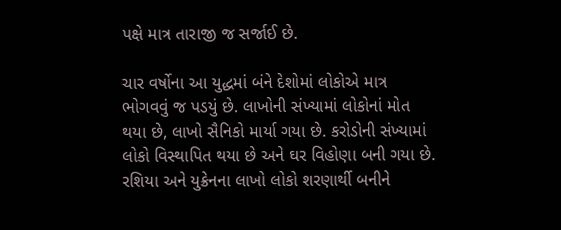પક્ષે માત્ર તારાજી જ સર્જાઈ છે.

ચાર વર્ષોના આ યુદ્ધમાં બંને દેશોમાં લોકોએ માત્ર ભોગવવું જ પડયું છે. લાખોની સંખ્યામાં લોકોનાં મોત થયા છે, લાખો સૈનિકો માર્યા ગયા છે. કરોડોની સંખ્યામાં લોકો વિસ્થાપિત થયા છે અને ઘર વિહોણા બની ગયા છે. રશિયા અને યુક્રેનના લાખો લોકો શરણાર્થી બનીને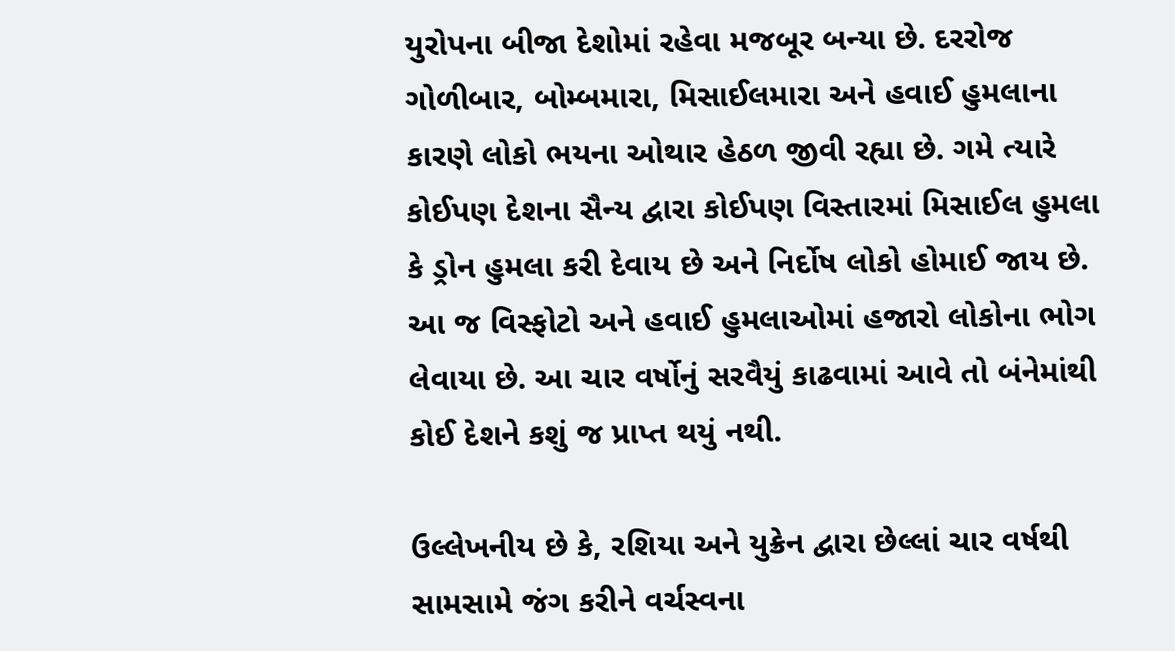યુરોપના બીજા દેશોમાં રહેવા મજબૂર બન્યા છે. દરરોજ ગોળીબાર, બોમ્બમારા, મિસાઈલમારા અને હવાઈ હુમલાના કારણે લોકો ભયના ઓથાર હેઠળ જીવી રહ્યા છે. ગમે ત્યારે કોઈપણ દેશના સૈન્ય દ્વારા કોઈપણ વિસ્તારમાં મિસાઈલ હુમલા કે ડ્રોન હુમલા કરી દેવાય છે અને નિર્દોષ લોકો હોમાઈ જાય છે. આ જ વિસ્ફોટો અને હવાઈ હુમલાઓમાં હજારો લોકોના ભોગ લેવાયા છે. આ ચાર વર્ષોનું સરવૈયું કાઢવામાં આવે તો બંનેમાંથી કોઈ દેશને કશું જ પ્રાપ્ત થયું નથી.

ઉલ્લેખનીય છે કે, રશિયા અને યુક્રેન દ્વારા છેલ્લાં ચાર વર્ષથી સામસામે જંગ કરીને વર્ચસ્વના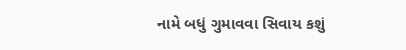નામે બધું ગુમાવવા સિવાય કશું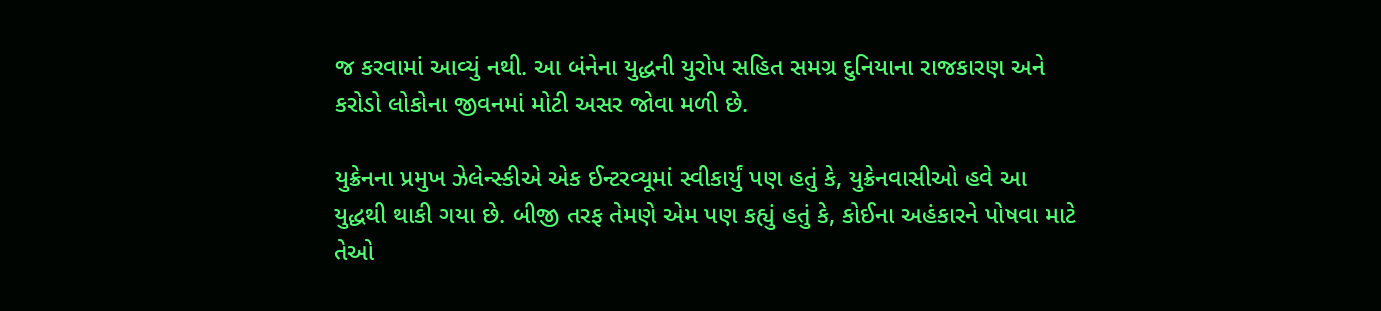જ કરવામાં આવ્યું નથી. આ બંનેના યુદ્ધની યુરોપ સહિત સમગ્ર દુનિયાના રાજકારણ અને કરોડો લોકોના જીવનમાં મોટી અસર જોવા મળી છે.

યુક્રેનના પ્રમુખ ઝેલેન્સ્કીએ એક ઈન્ટરવ્યૂમાં સ્વીકાર્યું પણ હતું કે, યુક્રેનવાસીઓ હવે આ યુદ્ધથી થાકી ગયા છે. બીજી તરફ તેમણે એમ પણ કહ્યું હતું કે, કોઈના અહંકારને પોષવા માટે તેઓ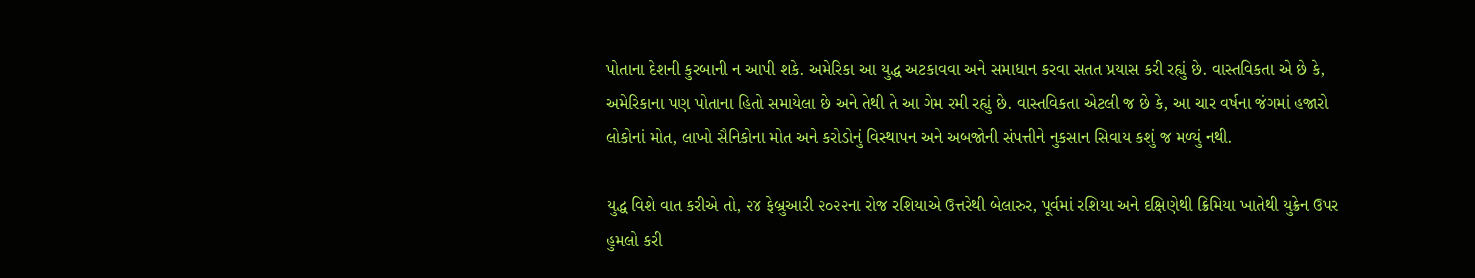પોતાના દેશની કુરબાની ન આપી શકે. અમેરિકા આ યુદ્ધ અટકાવવા અને સમાધાન કરવા સતત પ્રયાસ કરી રહ્યું છે. વાસ્તવિકતા એ છે કે, અમેરિકાના પણ પોતાના હિતો સમાયેલા છે અને તેથી તે આ ગેમ રમી રહ્યું છે. વાસ્તવિકતા એટલી જ છે કે, આ ચાર વર્ષના જંગમાં હજારો લોકોનાં મોત, લાખો સૈનિકોના મોત અને કરોડોનું વિસ્થાપન અને અબજોની સંપત્તીને નુકસાન સિવાય કશું જ મળ્યું નથી.

યુદ્ધ વિશે વાત કરીએ તો, ૨૪ ફેબ્રુઆરી ૨૦૨૨ના રોજ રશિયાએ ઉત્તરેથી બેલારુર, પૂર્વમાં રશિયા અને દક્ષિણેથી ક્રિમિયા ખાતેથી યુક્રેન ઉપર હુમલો કરી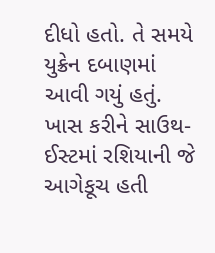દીધો હતો. તે સમયે યુક્રેન દબાણમાં આવી ગયું હતું. ખાસ કરીને સાઉથ-ઈસ્ટમાં રશિયાની જે આગેકૂચ હતી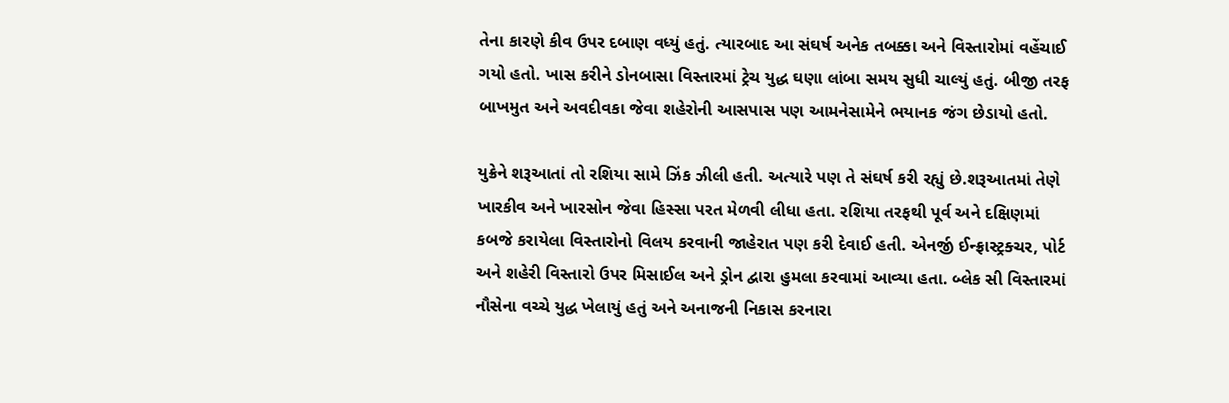તેના કારણે કીવ ઉપર દબાણ વધ્યું હતું. ત્યારબાદ આ સંઘર્ષ અનેક તબક્કા અને વિસ્તારોમાં વહેંચાઈ ગયો હતો. ખાસ કરીને ડોનબાસા વિસ્તારમાં ટ્રેચ યુદ્ધ ઘણા લાંબા સમય સુધી ચાલ્યું હતું. બીજી તરફ બાખમુત અને અવદીવકા જેવા શહેરોની આસપાસ પણ આમનેસામેને ભયાનક જંગ છેડાયો હતો.

યુક્રેને શરૂઆતાં તો રશિયા સામે ઝિંક ઝીલી હતી. અત્યારે પણ તે સંઘર્ષ કરી રહ્યું છે.શરૂઆતમાં તેણે ખારકીવ અને ખારસોન જેવા હિસ્સા પરત મેળવી લીધા હતા. રશિયા તરફથી પૂર્વ અને દક્ષિણમાં કબજે કરાયેલા વિસ્તારોનો વિલય કરવાની જાહેરાત પણ કરી દેવાઈ હતી. એનર્જી ઈન્ફ્રાસ્ટ્રક્ચર, પોર્ટ અને શહેરી વિસ્તારો ઉપર મિસાઈલ અને ડ્રોન દ્વારા હુમલા કરવામાં આવ્યા હતા. બ્લેક સી વિસ્તારમાં નૌસેના વચ્ચે યુદ્ધ ખેલાયું હતું અને અનાજની નિકાસ કરનારા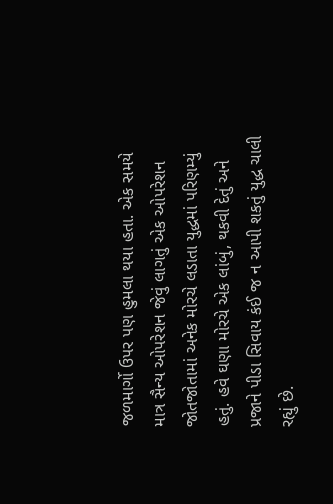જળમાર્ગો ઉપર પણ હુમલા થયા હતા. એક સમયે માત્ર સૈન્ય ઓપરેશન જેવું લાગતું એક ઓપરેશન જોતજોતામાં અનેક મોરચે લડાતા યુદ્ધમાં પરિણમ્યું હતું. હવે ઘણા મોરચે એક લાંબું, થકવી દેતું અને પ્રજાને પીડા સિવાય કંઈ જ ન આપી શકતું યુદ્ધ ચાલી રહ્યું છે.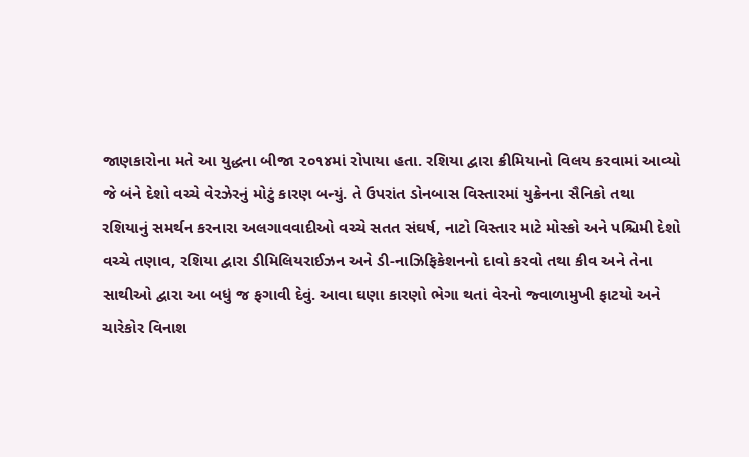જાણકારોના મતે આ યુદ્ધના બીજા ૨૦૧૪માં રોપાયા હતા. રશિયા દ્વારા ક્રીમિયાનો વિલય કરવામાં આવ્યો જે બંને દેશો વચ્ચે વેરઝેરનું મોટું કારણ બન્યું. તે ઉપરાંત ડોનબાસ વિસ્તારમાં યુક્રેનના સૈનિકો તથા રશિયાનું સમર્થન કરનારા અલગાવવાદીઓ વચ્ચે સતત સંઘર્ષ, નાટો વિસ્તાર માટે મોસ્કો અને પશ્ચિમી દેશો વચ્ચે તણાવ, રશિયા દ્વારા ડીમિલિયરાઈઝન અને ડી-નાઝિફિકેશનનો દાવો કરવો તથા કીવ અને તેના સાથીઓ દ્વારા આ બધું જ ફગાવી દેવું. આવા ઘણા કારણો ભેગા થતાં વેરનો જ્વાળામુખી ફાટયો અને ચારેકોર વિનાશ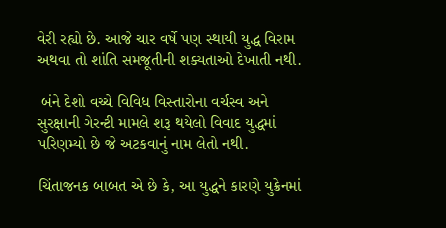વેરી રહ્યો છે. આજે ચાર વર્ષે પણ સ્થાયી યુદ્ધ વિરામ અથવા તો શાંતિ સમજૂતીની શક્યતાઓ દેખાતી નથી.

 બંને દેશો વચ્ચે વિવિધ વિસ્તારોના વર્ચસ્વ અને સુરક્ષાની ગેરન્ટી મામલે શરૂ થયેલો વિવાદ યુદ્ધમાં પરિણમ્યો છે જે અટકવાનું નામ લેતો નથી.

ચિંતાજનક બાબત એ છે કે, આ યુદ્ધને કારણે યુક્રેનમાં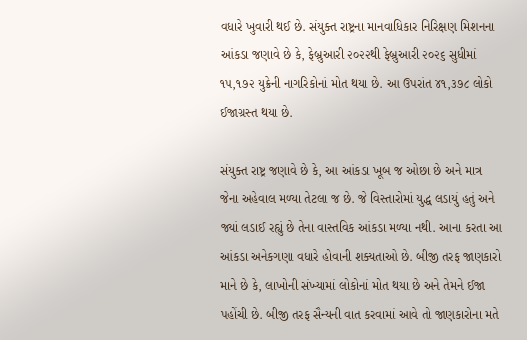વધારે ખુવારી થઈ છે. સંયુક્ત રાષ્ટ્રના માનવાધિકાર નિરિક્ષણ મિશનના આંકડા જણાવે છે કે, ફેબ્રુઆરી ૨૦૨૨થી ફેબ્રુઆરી ૨૦૨૬ સુધીમાં ૧૫,૧૭૨ યુક્રેની નાગરિકોનાં મોત થયા છે. આ ઉપરાંત ૪૧,૩૭૮ લોકો ઈજાગ્રસ્ત થયા છે.

સંયુક્ત રાષ્ટ્ર જણાવે છે કે, આ આંકડા ખૂબ જ ઓછા છે અને માત્ર જેના અહેવાલ મળ્યા તેટલા જ છે. જે વિસ્તારોમાં યુદ્ધ લડાયું હતું અને જ્યાં લડાઈ રહ્યું છે તેના વાસ્તવિક આંકડા મળ્યા નથી. આના કરતા આ આંકડા અનેકગણા વધારે હોવાની શક્યતાઓ છે. બીજી તરફ જાણકારો માને છે કે, લાખોની સંખ્યામાં લોકોનાં મોત થયા છે અને તેમને ઈજા પહોંચી છે. બીજી તરફ સૈન્યની વાત કરવામાં આવે તો જાણકારોના મતે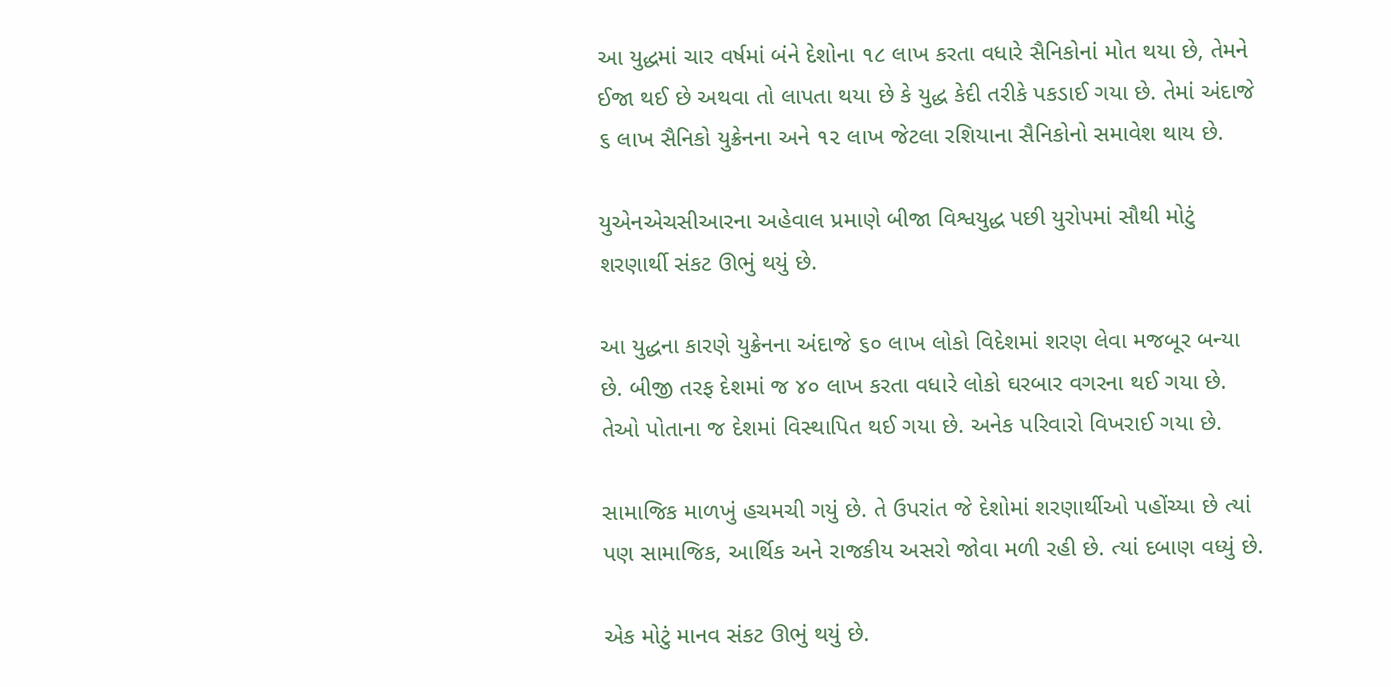આ યુદ્ધમાં ચાર વર્ષમાં બંને દેશોના ૧૮ લાખ કરતા વધારે સૈનિકોનાં મોત થયા છે, તેમને ઈજા થઈ છે અથવા તો લાપતા થયા છે કે યુદ્ધ કેદી તરીકે પકડાઈ ગયા છે. તેમાં અંદાજે ૬ લાખ સૈનિકો યુક્રેનના અને ૧૨ લાખ જેટલા રશિયાના સૈનિકોનો સમાવેશ થાય છે.

યુએનએચસીઆરના અહેવાલ પ્રમાણે બીજા વિશ્વયુદ્ધ પછી યુરોપમાં સૌથી મોટું શરણાર્થી સંકટ ઊભું થયું છે.

આ યુદ્ધના કારણે યુક્રેનના અંદાજે ૬૦ લાખ લોકો વિદેશમાં શરણ લેવા મજબૂર બન્યા છે. બીજી તરફ દેશમાં જ ૪૦ લાખ કરતા વધારે લોકો ઘરબાર વગરના થઈ ગયા છે. તેઓ પોતાના જ દેશમાં વિસ્થાપિત થઈ ગયા છે. અનેક પરિવારો વિખરાઈ ગયા છે.

સામાજિક માળખું હચમચી ગયું છે. તે ઉપરાંત જે દેશોમાં શરણાર્થીઓ પહોંચ્યા છે ત્યાં પણ સામાજિક, આર્થિક અને રાજકીય અસરો જોવા મળી રહી છે. ત્યાં દબાણ વધ્યું છે.

એક મોટું માનવ સંકટ ઊભું થયું છે.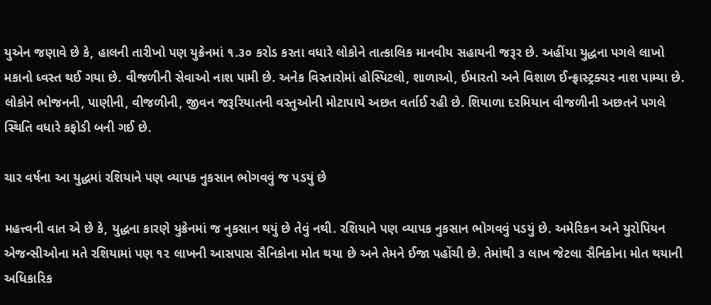યુએન જણાવે છે કે, હાલની તારીખો પણ યુક્રેનમાં ૧.૩૦ કરોડ કરતા વધારે લોકોને તાત્કાલિક માનવીય સહાયની જરૂર છે. અહીંયા યુદ્ધના પગલે લાખો મકાનો ધ્વસ્ત થઈ ગયા છે. વીજળીની સેવાઓ નાશ પામી છે. અનેક વિસ્તારોમાં હોસ્પિટલો, શાળાઓ, ઈમારતો અને વિશાળ ઈન્ફ્રાસ્ટ્રક્ચર નાશ પામ્યા છે. લોકોને ભોજનની, પાણીની, વીજળીની, જીવન જરૂરિયાતની વસ્તુઓની મોટાપાયે અછત વર્તાઈ રહી છે. શિયાળા દરમિયાન વીજળીની અછતને પગલે સ્થિતિ વધારે કફોડી બની ગઈ છે.

ચાર વર્ષના આ યુદ્ધમાં રશિયાને પણ વ્યાપક નુકસાન ભોગવવું જ પડયું છે

મહત્ત્વની વાત એ છે કે, યુદ્ધના કારણે યુક્રેનમાં જ નુકસાન થયું છે તેવું નથી. રશિયાને પણ વ્યાપક નુકસાન ભોગવવું પડયું છે. અમેરિકન અને યુરોપિયન એજન્સીઓના મતે રશિયામાં પણ ૧૨ લાખની આસપાસ સૈનિકોના મોત થયા છે અને તેમને ઈજા પહોંચી છે. તેમાંથી ૩ લાખ જેટલા સૈનિકોના મોત થયાની અધિકારિક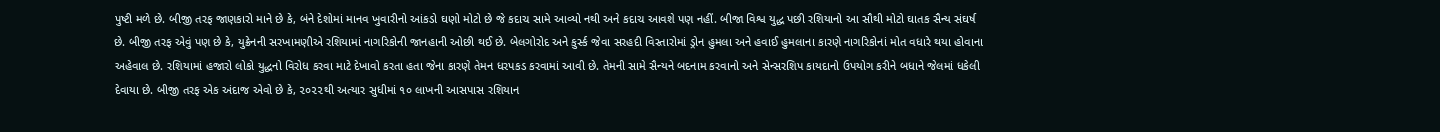પુષ્ટી મળે છે. બીજી તરફ જાણકારો માને છે કે, બંને દેશોમાં માનવ ખુવારીનો આંકડો ઘણો મોટો છે જે કદાચ સામે આવ્યો નથી અને કદાચ આવશે પણ નહીં. બીજા વિશ્વ યુદ્ધ પછી રશિયાનો આ સૌથી મોટો ઘાતક સૈન્ય સંઘર્ષ છે. બીજી તરફ એવું પણ છે કે, યુક્રેનની સરખામણીએ રશિયામાં નાગરિકોની જાનહાની ઓછી થઈ છે. બેલગોરોદ અને કુર્સ્ક જેવા સરહદી વિસ્તારોમાં ડ્રોન હુમલા અને હવાઈ હુમલાના કારણે નાગરિકોનાં મોત વધારે થયા હોવાના અહેવાલ છે. રશિયામાં હજારો લોકો યુદ્ધનો વિરોધ કરવા માટે દેખાવો કરતા હતા જેના કારણે તેમન ધરપકડ કરવામાં આવી છે. તેમની સામે સૈન્યને બદનામ કરવાનો અને સેન્સરશિપ કાયદાનો ઉપયોગ કરીને બધાને જેલમાં ધકેલી દેવાયા છે. બીજી તરફ એક અંદાજ એવો છે કે, ૨૦૨૨થી અત્યાર સુધીમાં ૧૦ લાખની આસપાસ રશિયાન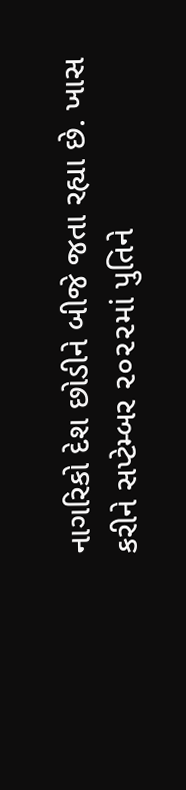નાગરિકો દેશ છોડીને બીજે જતા રહ્યા છે. ખાસ કરીને સપ્ટેમ્બર ૨૦૨૨માં પુતિને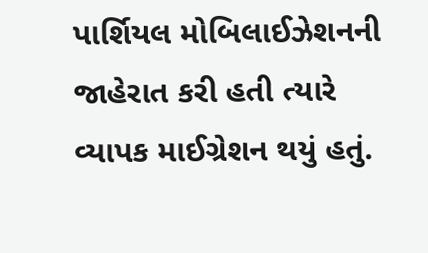પાર્શિયલ મોબિલાઈઝેશનની જાહેરાત કરી હતી ત્યારે વ્યાપક માઈગ્રેશન થયું હતું.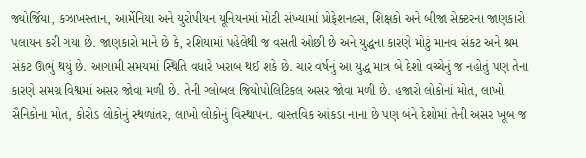જ્યોર્જિયા, કઝાખસ્તાન, આર્મેનિયા અને યુરોપીયન યૂનિયનમાં મોટી સંખ્યામાં પ્રોફેશનલ્સ, શિક્ષકો અને બીજા સેક્ટરના જાણકારો પલાયન કરી ગયા છે. જાણકારો માને છે કે, રશિયામાં પહેલેથી જ વસતી ઓછી છે અને યુદ્ધના કારણે મોટું માનવ સંકટ અને શ્રમ સંકટ ઊભું થયું છે. આગામી સમયમાં સ્થિતિ વધારે ખરાબ થઈ શકે છે. ચાર વર્ષનું આ યુદ્ધ માત્ર બે દેશો વચ્ચેનું જ નહોતું પણ તેના કારણે સમગ્ર વિશ્વમાં અસર જોવા મળી છે. તેની ગ્લોબલ જિયોપોલિટિકલ અસર જોવા મળી છે. હજારો લોકોનાં મોત, લાખો સૈનિકોના મોત, કોરોડ લોકોનું સ્થળાંતર, લાખો લોકોનું વિસ્થાપન. વાસ્તવિક આંકડા નાના છે પણ બંને દેશોમાં તેની અસર ખૂબ જ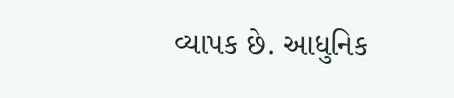વ્યાપક છે. આધુનિક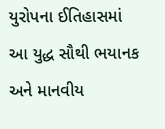યુરોપના ઈતિહાસમાં આ યુદ્ધ સૌથી ભયાનક અને માનવીય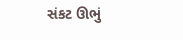સંકટ ઊભું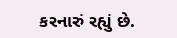કરનારું રહ્યું છે.